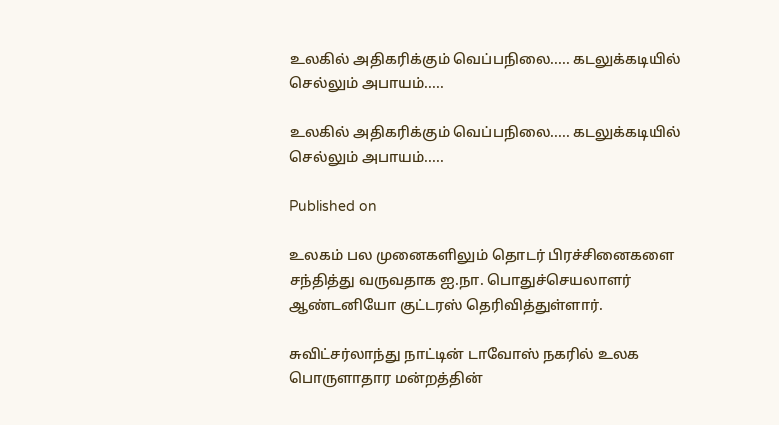உலகில் அதிகரிக்கும் வெப்பநிலை..... கடலுக்கடியில் செல்லும் அபாயம்.....

உலகில் அதிகரிக்கும் வெப்பநிலை..... கடலுக்கடியில் செல்லும் அபாயம்.....

Published on

உலகம் பல முனைகளிலும் தொடர் பிரச்சினைகளை சந்தித்து வருவதாக ஐ.நா. பொதுச்செயலாளர் ஆண்டனியோ குட்டரஸ் தெரிவித்துள்ளார்.

சுவிட்சர்லாந்து நாட்டின் டாவோஸ் நகரில் உலக பொருளாதார மன்றத்தின்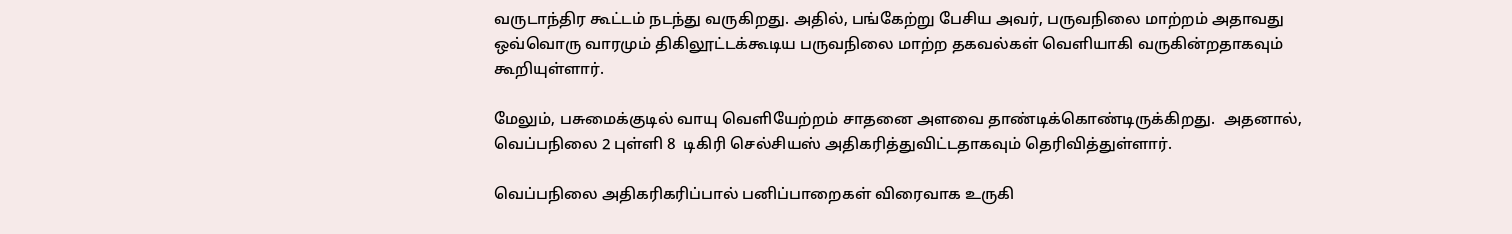வருடாந்திர கூட்டம் நடந்து வருகிறது. அதில், பங்கேற்று பேசிய அவர், பருவநிலை மாற்றம் அதாவது ஒவ்வொரு வாரமும் திகிலூட்டக்கூடிய பருவநிலை மாற்ற தகவல்கள் வெளியாகி வருகின்றதாகவும் கூறியுள்ளார்.

மேலும், பசுமைக்குடில் வாயு வெளியேற்றம் சாதனை அளவை தாண்டிக்கொண்டிருக்கிறது.  அதனால், வெப்பநிலை 2 புள்ளி 8  டிகிரி செல்சியஸ் அதிகரித்துவிட்டதாகவும் தெரிவித்துள்ளார்.

வெப்பநிலை அதிகரிகரிப்பால் பனிப்பாறைகள் விரைவாக உருகி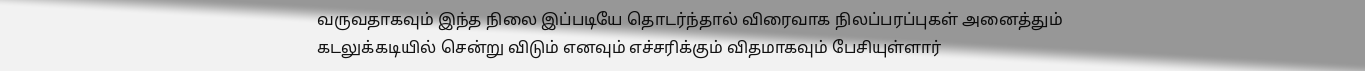வருவதாகவும் இந்த நிலை இப்படியே தொடர்ந்தால் விரைவாக நிலப்பரப்புகள் அனைத்தும் கடலுக்கடியில் சென்று விடும் எனவும் எச்சரிக்கும் விதமாகவும் பேசியுள்ளார்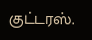குட்டரஸ்.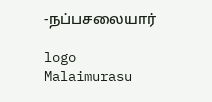-நப்பசலையார்

logo
Malaimurasu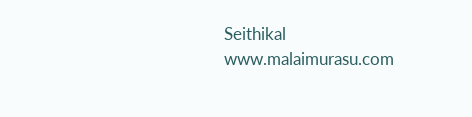Seithikal
www.malaimurasu.com